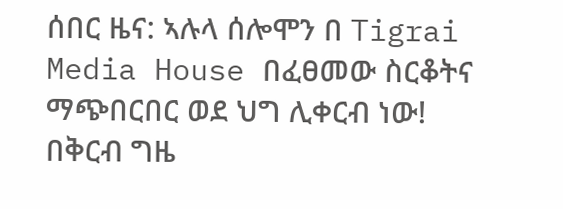ሰበር ዜና: ኣሉላ ሰሎሞን በ Tigrai Media House በፈፀመው ስርቆትና ማጭበርበር ወደ ህግ ሊቀርብ ነው!
በቅርብ ግዜ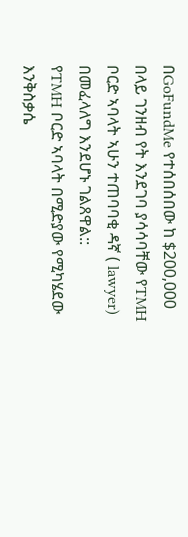በGoFundMe የተሰበሰበው ከ $200,000 በላይ ገንዘብ የት እንደገባ ያሳሳባቸው የTMH ቦርድ ኣባላት ኣሁን ተጠባባቂ ዳኛ ( lawyer) በመፈላለግ እንደሆኑ ገልጸዋል::
የTMH ቦርድ ኣባላት በሚድያው የሚካሄደው እንቅስቃሴ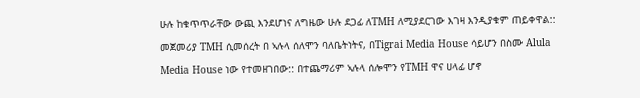ሁሉ ከቁጥጥራቸው ውጪ እንደሆነና ለግዜው ሁሉ ደጋፊ ለTMH ለሚያደርገው እገዛ እንዲያቁም ጠይቀዋል::
መጀመሪያ TMH ሲመሰረት በ ኣሉላ ሰለሞን ባለቤትነትና, በTigrai Media House ሳይሆን በስሙ Alula Media House ነው የተመዘገበው:: በተጨማሪም ኣሉላ ሰሎሞን የTMH ዋና ሀላፊ ሆኖ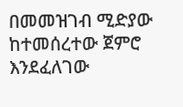በመመዝገብ ሚድያው ከተመሰረተው ጀምሮ እንደፈለገው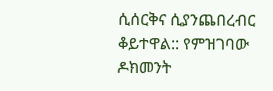ሲሰርቅና ሲያንጨበረብር ቆይተዋል:: የምዝገባው ዶክመንት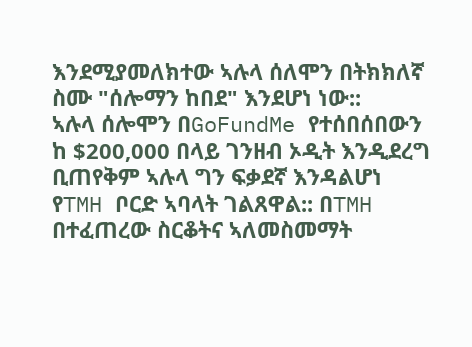እንደሚያመለክተው ኣሉላ ሰለሞን በትክክለኛ ስሙ "ሰሎማን ከበደ" እንደሆነ ነው::
ኣሉላ ሰሎሞን በGoFundMe የተሰበሰበውን ከ $200,000 በላይ ገንዘብ ኦዲት እንዲደረግ ቢጠየቅም ኣሉላ ግን ፍቃደኛ እንዳልሆነ የTMH ቦርድ ኣባላት ገልጸዋል:: በTMH በተፈጠረው ስርቆትና ኣለመስመማት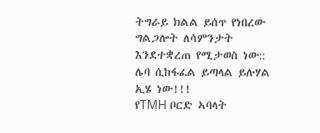ትግራይ ክልል ይሰጥ የነበረው ግልጋሎት ለሳምንታት እንደተቋረጠ የሚታወስ ነው::
ሌባ ሲከፋፈል ይጣላል ይሉሃል ኢሄ ነው!!!
የTMH ቦርድ ኣባላት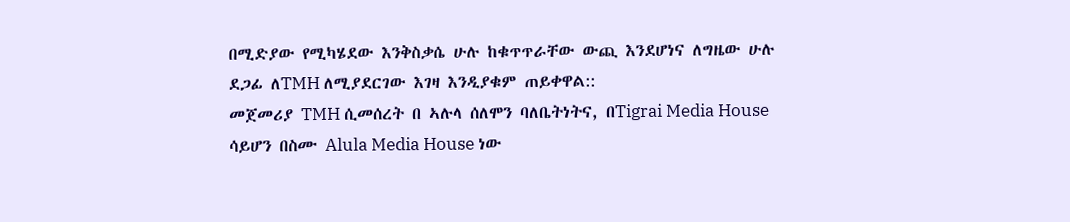በሚድያው የሚካሄደው እንቅስቃሴ ሁሉ ከቁጥጥራቸው ውጪ እንደሆነና ለግዜው ሁሉ ደጋፊ ለTMH ለሚያደርገው እገዛ እንዲያቁም ጠይቀዋል::
መጀመሪያ TMH ሲመሰረት በ ኣሉላ ሰለሞን ባለቤትነትና, በTigrai Media House ሳይሆን በስሙ Alula Media House ነው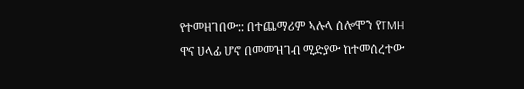የተመዘገበው:: በተጨማሪም ኣሉላ ሰሎሞን የTMH ዋና ሀላፊ ሆኖ በመመዝገብ ሚድያው ከተመሰረተው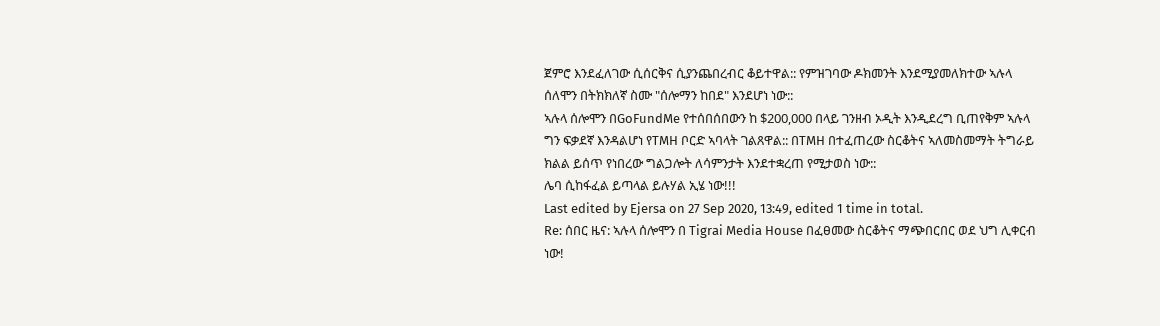ጀምሮ እንደፈለገው ሲሰርቅና ሲያንጨበረብር ቆይተዋል:: የምዝገባው ዶክመንት እንደሚያመለክተው ኣሉላ ሰለሞን በትክክለኛ ስሙ "ሰሎማን ከበደ" እንደሆነ ነው::
ኣሉላ ሰሎሞን በGoFundMe የተሰበሰበውን ከ $200,000 በላይ ገንዘብ ኦዲት እንዲደረግ ቢጠየቅም ኣሉላ ግን ፍቃደኛ እንዳልሆነ የTMH ቦርድ ኣባላት ገልጸዋል:: በTMH በተፈጠረው ስርቆትና ኣለመስመማት ትግራይ ክልል ይሰጥ የነበረው ግልጋሎት ለሳምንታት እንደተቋረጠ የሚታወስ ነው::
ሌባ ሲከፋፈል ይጣላል ይሉሃል ኢሄ ነው!!!
Last edited by Ejersa on 27 Sep 2020, 13:49, edited 1 time in total.
Re: ሰበር ዜና: ኣሉላ ሰሎሞን በ Tigrai Media House በፈፀመው ስርቆትና ማጭበርበር ወደ ህግ ሊቀርብ ነው!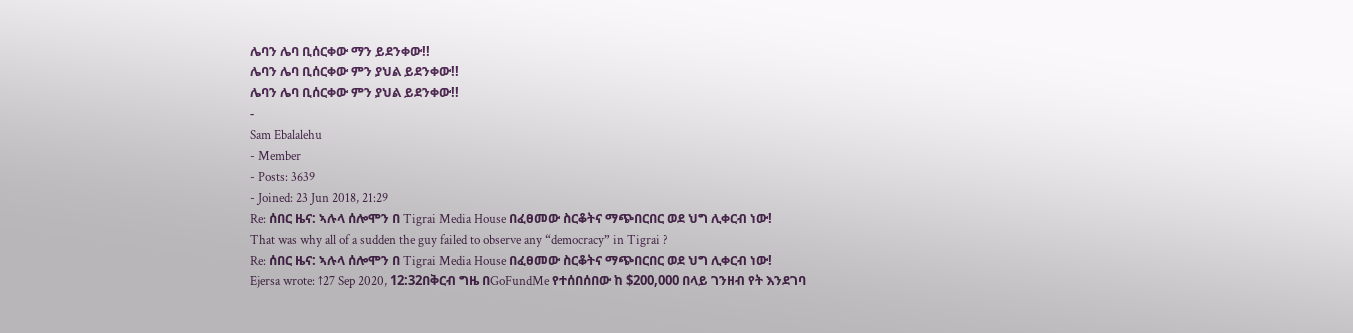ሌባን ሌባ ቢሰርቀው ማን ይደንቀው!!
ሌባን ሌባ ቢሰርቀው ምን ያህል ይደንቀው!!
ሌባን ሌባ ቢሰርቀው ምን ያህል ይደንቀው!!
-
Sam Ebalalehu
- Member
- Posts: 3639
- Joined: 23 Jun 2018, 21:29
Re: ሰበር ዜና: ኣሉላ ሰሎሞን በ Tigrai Media House በፈፀመው ስርቆትና ማጭበርበር ወደ ህግ ሊቀርብ ነው!
That was why all of a sudden the guy failed to observe any “democracy” in Tigrai ?
Re: ሰበር ዜና: ኣሉላ ሰሎሞን በ Tigrai Media House በፈፀመው ስርቆትና ማጭበርበር ወደ ህግ ሊቀርብ ነው!
Ejersa wrote: ↑27 Sep 2020, 12:32በቅርብ ግዜ በGoFundMe የተሰበሰበው ከ $200,000 በላይ ገንዘብ የት እንደገባ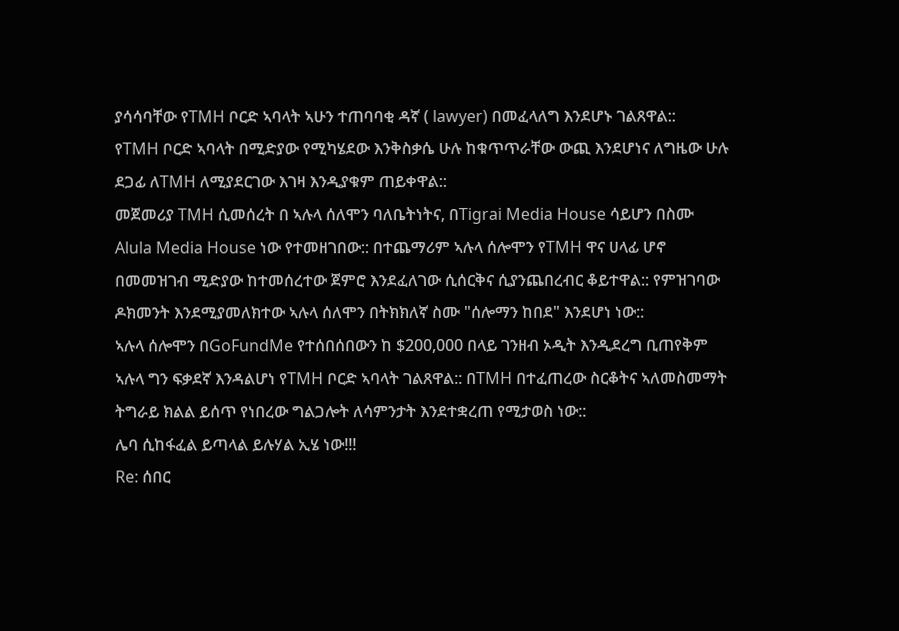ያሳሳባቸው የTMH ቦርድ ኣባላት ኣሁን ተጠባባቂ ዳኛ ( lawyer) በመፈላለግ እንደሆኑ ገልጸዋል::
የTMH ቦርድ ኣባላት በሚድያው የሚካሄደው እንቅስቃሴ ሁሉ ከቁጥጥራቸው ውጪ እንደሆነና ለግዜው ሁሉ ደጋፊ ለTMH ለሚያደርገው እገዛ እንዲያቁም ጠይቀዋል::
መጀመሪያ TMH ሲመሰረት በ ኣሉላ ሰለሞን ባለቤትነትና, በTigrai Media House ሳይሆን በስሙ Alula Media House ነው የተመዘገበው:: በተጨማሪም ኣሉላ ሰሎሞን የTMH ዋና ሀላፊ ሆኖ በመመዝገብ ሚድያው ከተመሰረተው ጀምሮ እንደፈለገው ሲሰርቅና ሲያንጨበረብር ቆይተዋል:: የምዝገባው ዶክመንት እንደሚያመለክተው ኣሉላ ሰለሞን በትክክለኛ ስሙ "ሰሎማን ከበደ" እንደሆነ ነው::
ኣሉላ ሰሎሞን በGoFundMe የተሰበሰበውን ከ $200,000 በላይ ገንዘብ ኦዲት እንዲደረግ ቢጠየቅም ኣሉላ ግን ፍቃደኛ እንዳልሆነ የTMH ቦርድ ኣባላት ገልጸዋል:: በTMH በተፈጠረው ስርቆትና ኣለመስመማት ትግራይ ክልል ይሰጥ የነበረው ግልጋሎት ለሳምንታት እንደተቋረጠ የሚታወስ ነው::
ሌባ ሲከፋፈል ይጣላል ይሉሃል ኢሄ ነው!!!
Re: ሰበር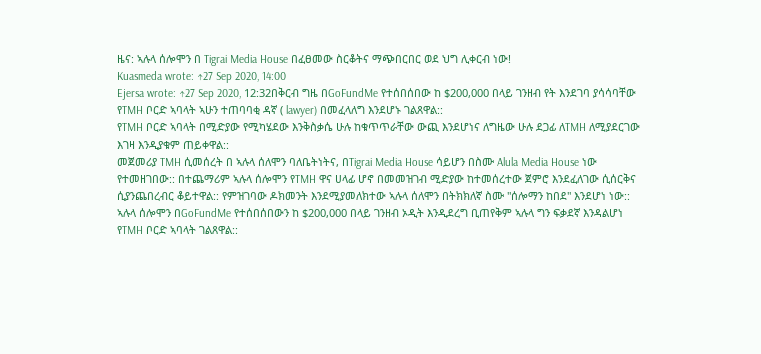ዜና: ኣሉላ ሰሎሞን በ Tigrai Media House በፈፀመው ስርቆትና ማጭበርበር ወደ ህግ ሊቀርብ ነው!
Kuasmeda wrote: ↑27 Sep 2020, 14:00
Ejersa wrote: ↑27 Sep 2020, 12:32በቅርብ ግዜ በGoFundMe የተሰበሰበው ከ $200,000 በላይ ገንዘብ የት እንደገባ ያሳሳባቸው የTMH ቦርድ ኣባላት ኣሁን ተጠባባቂ ዳኛ ( lawyer) በመፈላለግ እንደሆኑ ገልጸዋል::
የTMH ቦርድ ኣባላት በሚድያው የሚካሄደው እንቅስቃሴ ሁሉ ከቁጥጥራቸው ውጪ እንደሆነና ለግዜው ሁሉ ደጋፊ ለTMH ለሚያደርገው እገዛ እንዲያቁም ጠይቀዋል::
መጀመሪያ TMH ሲመሰረት በ ኣሉላ ሰለሞን ባለቤትነትና, በTigrai Media House ሳይሆን በስሙ Alula Media House ነው የተመዘገበው:: በተጨማሪም ኣሉላ ሰሎሞን የTMH ዋና ሀላፊ ሆኖ በመመዝገብ ሚድያው ከተመሰረተው ጀምሮ እንደፈለገው ሲሰርቅና ሲያንጨበረብር ቆይተዋል:: የምዝገባው ዶክመንት እንደሚያመለክተው ኣሉላ ሰለሞን በትክክለኛ ስሙ "ሰሎማን ከበደ" እንደሆነ ነው::
ኣሉላ ሰሎሞን በGoFundMe የተሰበሰበውን ከ $200,000 በላይ ገንዘብ ኦዲት እንዲደረግ ቢጠየቅም ኣሉላ ግን ፍቃደኛ እንዳልሆነ የTMH ቦርድ ኣባላት ገልጸዋል::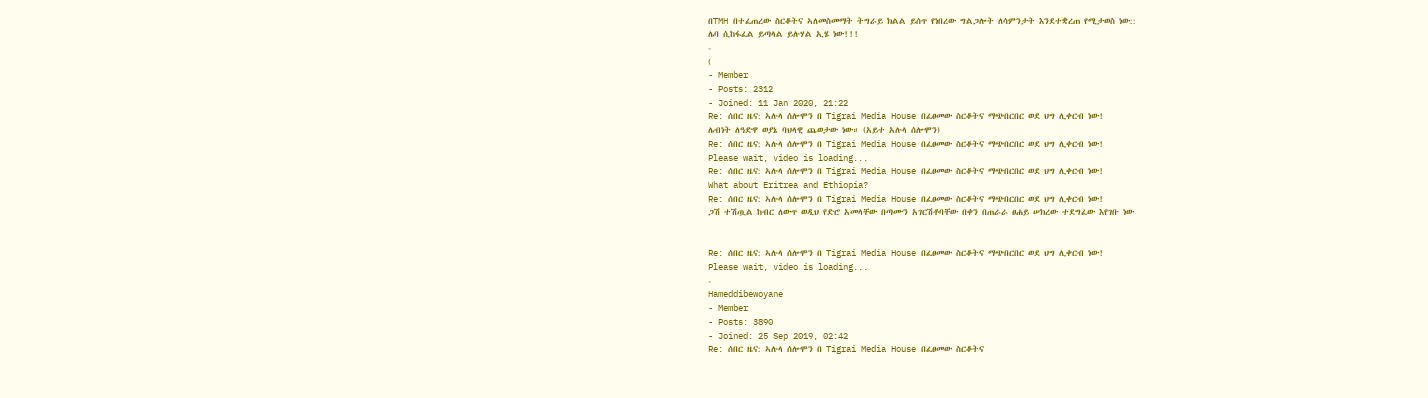በTMH በተፈጠረው ስርቆትና ኣለመስመማት ትግራይ ክልል ይሰጥ የነበረው ግልጋሎት ለሳምንታት እንደተቋረጠ የሚታወስ ነው::
ሌባ ሲከፋፈል ይጣላል ይሉሃል ኢሄ ነው!!!
-
(
- Member
- Posts: 2312
- Joined: 11 Jan 2020, 21:22
Re: ሰበር ዜና: ኣሉላ ሰሎሞን በ Tigrai Media House በፈፀመው ስርቆትና ማጭበርበር ወደ ህግ ሊቀርብ ነው!
ሌብነት ለዓድዋ ወያኔ ባህላዊ ጨወታው ነው። (አይተ አሉላ ሰሎሞን)
Re: ሰበር ዜና: ኣሉላ ሰሎሞን በ Tigrai Media House በፈፀመው ስርቆትና ማጭበርበር ወደ ህግ ሊቀርብ ነው!
Please wait, video is loading...
Re: ሰበር ዜና: ኣሉላ ሰሎሞን በ Tigrai Media House በፈፀመው ስርቆትና ማጭበርበር ወደ ህግ ሊቀርብ ነው!
What about Eritrea and Ethiopia?
Re: ሰበር ዜና: ኣሉላ ሰሎሞን በ Tigrai Media House በፈፀመው ስርቆትና ማጭበርበር ወደ ህግ ሊቀርብ ነው!
ጋሽ ተሽጧል ከብር ለውጥ ወዲህ የድሮ አመላቸው በጣሙን አገርሽቶባቸው በቀን በጠራራ ፀሐይ ሠክረው ተደግፈው እየገቡ ነው


Re: ሰበር ዜና: ኣሉላ ሰሎሞን በ Tigrai Media House በፈፀመው ስርቆትና ማጭበርበር ወደ ህግ ሊቀርብ ነው!
Please wait, video is loading...
-
Hameddibewoyane
- Member
- Posts: 3890
- Joined: 25 Sep 2019, 02:42
Re: ሰበር ዜና: ኣሉላ ሰሎሞን በ Tigrai Media House በፈፀመው ስርቆትና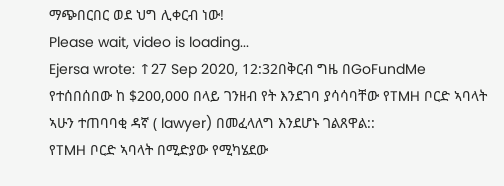ማጭበርበር ወደ ህግ ሊቀርብ ነው!
Please wait, video is loading...
Ejersa wrote: ↑27 Sep 2020, 12:32በቅርብ ግዜ በGoFundMe የተሰበሰበው ከ $200,000 በላይ ገንዘብ የት እንደገባ ያሳሳባቸው የTMH ቦርድ ኣባላት ኣሁን ተጠባባቂ ዳኛ ( lawyer) በመፈላለግ እንደሆኑ ገልጸዋል::
የTMH ቦርድ ኣባላት በሚድያው የሚካሄደው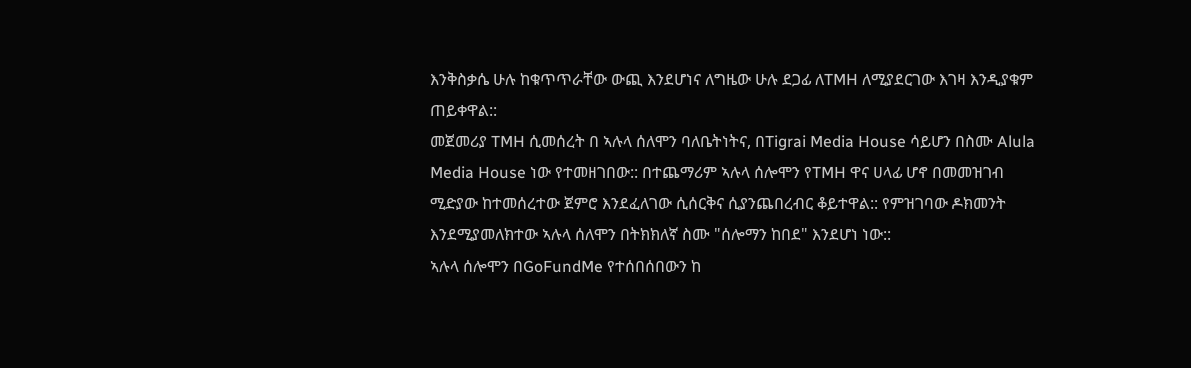እንቅስቃሴ ሁሉ ከቁጥጥራቸው ውጪ እንደሆነና ለግዜው ሁሉ ደጋፊ ለTMH ለሚያደርገው እገዛ እንዲያቁም ጠይቀዋል::
መጀመሪያ TMH ሲመሰረት በ ኣሉላ ሰለሞን ባለቤትነትና, በTigrai Media House ሳይሆን በስሙ Alula Media House ነው የተመዘገበው:: በተጨማሪም ኣሉላ ሰሎሞን የTMH ዋና ሀላፊ ሆኖ በመመዝገብ ሚድያው ከተመሰረተው ጀምሮ እንደፈለገው ሲሰርቅና ሲያንጨበረብር ቆይተዋል:: የምዝገባው ዶክመንት እንደሚያመለክተው ኣሉላ ሰለሞን በትክክለኛ ስሙ "ሰሎማን ከበደ" እንደሆነ ነው::
ኣሉላ ሰሎሞን በGoFundMe የተሰበሰበውን ከ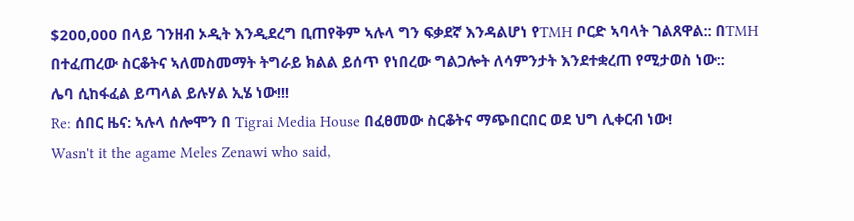$200,000 በላይ ገንዘብ ኦዲት እንዲደረግ ቢጠየቅም ኣሉላ ግን ፍቃደኛ እንዳልሆነ የTMH ቦርድ ኣባላት ገልጸዋል:: በTMH በተፈጠረው ስርቆትና ኣለመስመማት ትግራይ ክልል ይሰጥ የነበረው ግልጋሎት ለሳምንታት እንደተቋረጠ የሚታወስ ነው::
ሌባ ሲከፋፈል ይጣላል ይሉሃል ኢሄ ነው!!!
Re: ሰበር ዜና: ኣሉላ ሰሎሞን በ Tigrai Media House በፈፀመው ስርቆትና ማጭበርበር ወደ ህግ ሊቀርብ ነው!
Wasn't it the agame Meles Zenawi who said,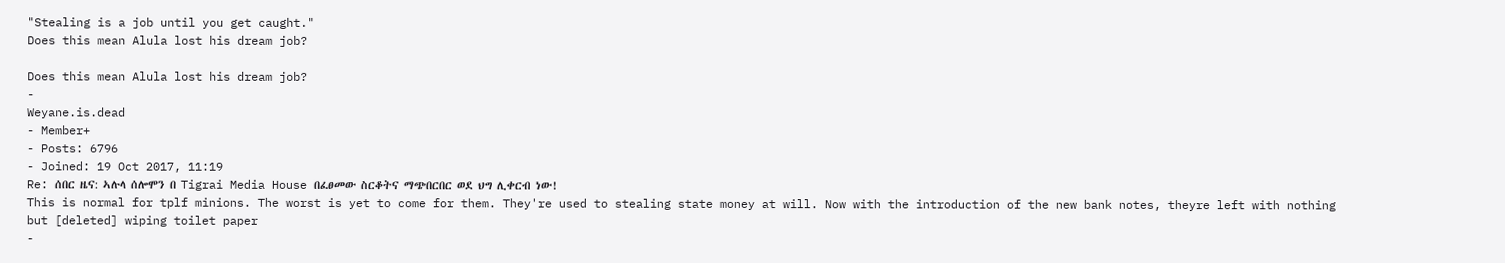"Stealing is a job until you get caught."
Does this mean Alula lost his dream job?

Does this mean Alula lost his dream job?
-
Weyane.is.dead
- Member+
- Posts: 6796
- Joined: 19 Oct 2017, 11:19
Re: ሰበር ዜና: ኣሉላ ሰሎሞን በ Tigrai Media House በፈፀመው ስርቆትና ማጭበርበር ወደ ህግ ሊቀርብ ነው!
This is normal for tplf minions. The worst is yet to come for them. They're used to stealing state money at will. Now with the introduction of the new bank notes, theyre left with nothing but [deleted] wiping toilet paper
-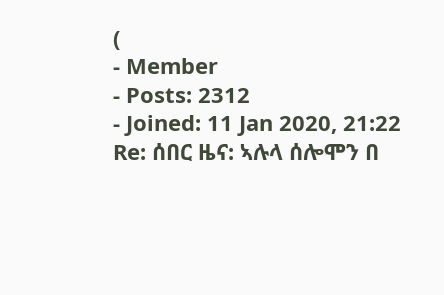(
- Member
- Posts: 2312
- Joined: 11 Jan 2020, 21:22
Re: ሰበር ዜና: ኣሉላ ሰሎሞን በ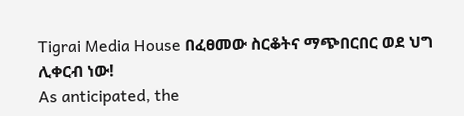Tigrai Media House በፈፀመው ስርቆትና ማጭበርበር ወደ ህግ ሊቀርብ ነው!
As anticipated, the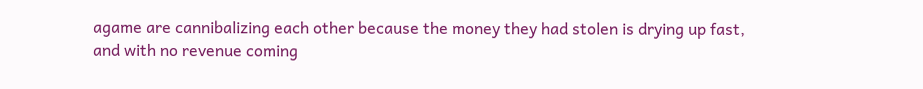agame are cannibalizing each other because the money they had stolen is drying up fast, and with no revenue coming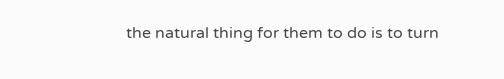the natural thing for them to do is to turn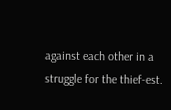against each other in a struggle for the thief-est.